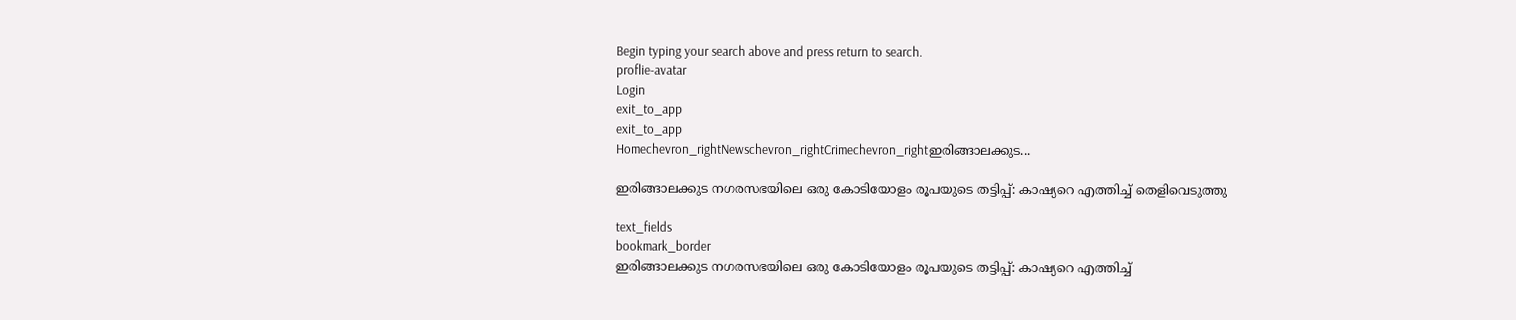Begin typing your search above and press return to search.
proflie-avatar
Login
exit_to_app
exit_to_app
Homechevron_rightNewschevron_rightCrimechevron_rightഇരിങ്ങാലക്കുട...

ഇരിങ്ങാലക്കുട നഗരസഭയിലെ ഒരു കോടിയോളം രൂപയുടെ തട്ടിപ്പ്: കാഷ്യറെ എത്തിച്ച് തെളിവെടുത്തു

text_fields
bookmark_border
ഇരിങ്ങാലക്കുട നഗരസഭയിലെ ഒരു കോടിയോളം രൂപയുടെ തട്ടിപ്പ്: കാഷ്യറെ എത്തിച്ച്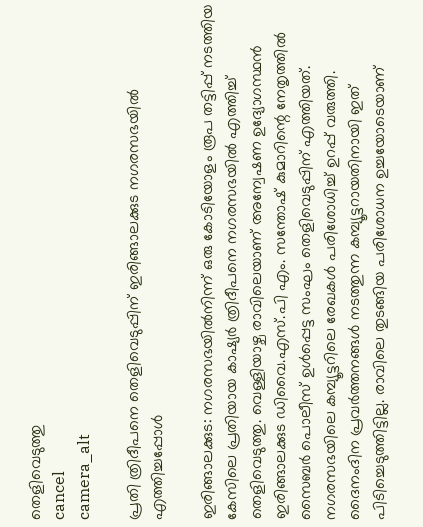തെളിവെടുത്തു
cancel
camera_alt

പ്രതി ത്രിദീപനെ തെളിവെടുപ്പിന് ഇരിങ്ങാലക്കുട നഗരസഭയിൽ എത്തിച്ചപ്പോള്‍

ഇരിങ്ങാലക്കുട: നഗരസഭയിൽനിന്ന് ഒരു കോടിയോളം രൂപ തട്ടിപ്പ് നടത്തിയ കേസിലെ പ്രതിയായ കാഷ്യർ ത്രിദീപനെ നഗരസഭയിൽ എത്തിച്ച് തെളിവെടുത്തു. വെള്ളിയാഴ്ച രാവിലെയാണ് അന്വേഷണ ഉദ്യോഗസ്ഥൻ ഇരിങ്ങാലക്കുട ഡിവൈ.എസ്.പി എം. സന്തോഷ് കുമാറിന്റെ നേതൃത്തിൽ സൈബർ പൊലീസ് ഉൾപ്പെട്ട സംഘം തെളിവെടുപ്പിന് എത്തിയത്. നഗരസഭയിലെ കമ്പ്യൂട്ടറിലെ രേഖകൾ പരിശോധിച്ച് ഉറപ്പ് വരുത്തി. ദൈനംദിന പ്രവർത്തനങ്ങൾ നടത്തുന്ന കമ്പ്യൂട്ടറായതിനായി ഇത് പിടിച്ചെടുത്തിട്ടില്ല. രാവിലെ തുടങ്ങിയ പരിശോധന ഉച്ചയോടെയാണ്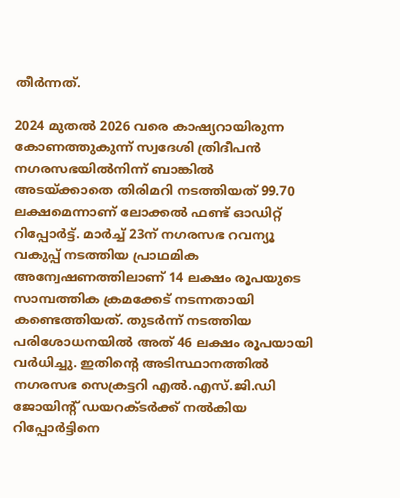തീർന്നത്.

2024 മുതൽ 2026 വരെ കാഷ്യറായിരുന്ന കോണത്തുകുന്ന് സ്വദേശി ത്രിദീപൻ നഗരസഭയില്‍നിന്ന് ബാങ്കില്‍ അടയ്ക്കാതെ തിരിമറി നടത്തിയത് 99.70 ലക്ഷമെന്നാണ് ലോക്കല്‍ ഫണ്ട് ഓഡിറ്റ് റിപ്പോര്‍ട്ട്. മാര്‍ച്ച് 23ന് നഗരസഭ റവന്യൂ വകുപ്പ് നടത്തിയ പ്രാഥമിക അന്വേഷണത്തിലാണ് 14 ലക്ഷം രൂപയുടെ സാമ്പത്തിക ക്രമക്കേട് നടന്നതായി കണ്ടെത്തിയത്. തുടര്‍ന്ന് നടത്തിയ പരിശോധനയില്‍ അത് 46 ലക്ഷം രൂപയായി വർധിച്ചു. ഇതിന്റെ അടിസ്ഥാനത്തില്‍ നഗരസഭ സെക്രട്ടറി എല്‍.എസ്.ജി.ഡി ജോയിന്റ് ഡയറക്ടര്‍ക്ക് നൽകിയ റിപ്പോര്‍ട്ടിനെ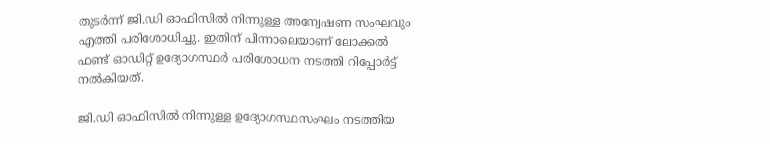തുടര്‍ന്ന് ജി.ഡി ഓഫിസില്‍ നിന്നുള്ള അന്വേഷണ സംഘവും എത്തി പരിശോധിച്ചു. ഇതിന് പിന്നാലെയാണ് ലോക്കല്‍ ഫണ്ട് ഓഡിറ്റ് ഉദ്യോഗസ്ഥര്‍ പരിശോധന നടത്തി റിപ്പോര്‍ട്ട് നല്‍കിയത്.

ജി.ഡി ഓഫിസില്‍ നിന്നുള്ള ഉദ്യോഗസ്ഥസംഘം നടത്തിയ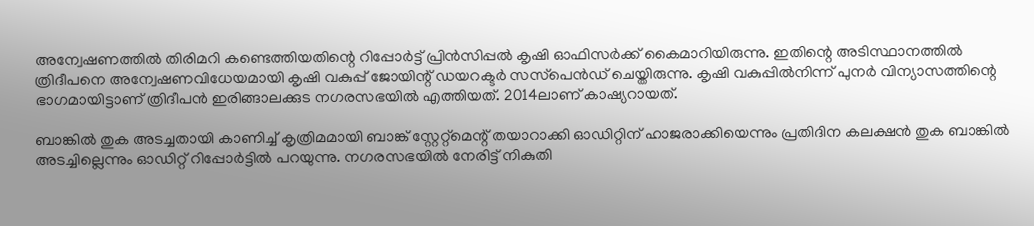അന്വേഷണത്തില്‍ തിരിമറി കണ്ടെത്തിയതിന്റെ റിപ്പോര്‍ട്ട് പ്രിന്‍സിപ്പല്‍ കൃഷി ഓഫിസര്‍ക്ക് കൈമാറിയിരുന്നു. ഇതിന്റെ അടിസ്ഥാനത്തില്‍ ത്രിദീപനെ അന്വേഷണവിധേയമായി കൃഷി വകുപ്പ് ജോയിന്റ് ഡയറക്ടര്‍ സസ്‌പെൻഡ് ചെയ്തിരുന്നു. കൃഷി വകുപ്പില്‍നിന്ന് പുനര്‍ വിന്യാസത്തിന്റെ ഭാഗമായിട്ടാണ് ത്രിദീപന്‍ ഇരിങ്ങാലക്കുട നഗരസഭയില്‍ എത്തിയത്. 2014ലാണ് കാഷ്യറായത്.

ബാങ്കില്‍ തുക അടച്ചതായി കാണിച്ച് കൃത്രിമമായി ബാങ്ക് സ്റ്റേറ്റ്‌മെന്റ് തയാറാക്കി ഓഡിറ്റിന് ഹാജരാക്കിയെന്നും പ്രതിദിന കലക്ഷന്‍ തുക ബാങ്കില്‍ അടച്ചില്ലെന്നും ഓഡിറ്റ് റിപ്പോര്‍ട്ടില്‍ പറയുന്നു. നഗരസഭയിൽ നേരിട്ട് നികുതി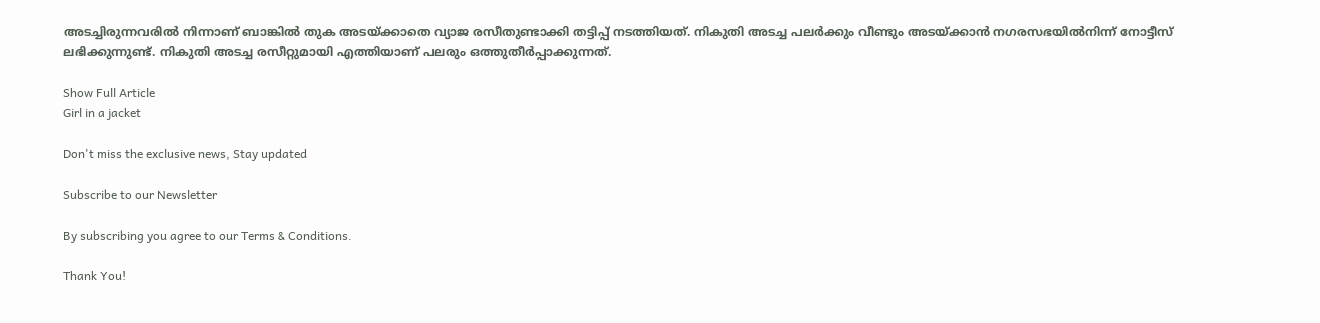അടച്ചിരുന്നവരിൽ നിന്നാണ് ബാങ്കിൽ തുക അടയ്ക്കാതെ വ്യാജ രസീതുണ്ടാക്കി തട്ടിപ്പ് നടത്തിയത്. നികുതി അടച്ച പലർക്കും വീണ്ടും അടയ്ക്കാൻ നഗരസഭയിൽനിന്ന് നോട്ടീസ് ലഭിക്കുന്നുണ്ട്. നികുതി അടച്ച രസീറ്റുമായി എത്തിയാണ് പലരും ഒത്തുതീർപ്പാക്കുന്നത്.

Show Full Article
Girl in a jacket

Don't miss the exclusive news, Stay updated

Subscribe to our Newsletter

By subscribing you agree to our Terms & Conditions.

Thank You!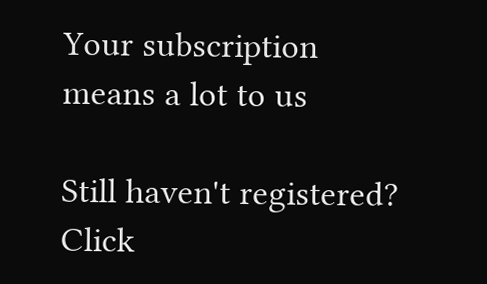Your subscription means a lot to us

Still haven't registered? Click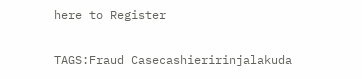here to Register

TAGS:Fraud Casecashieririnjalakuda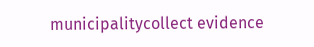municipalitycollect evidence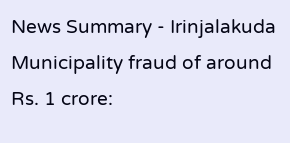News Summary - Irinjalakuda Municipality fraud of around Rs. 1 crore: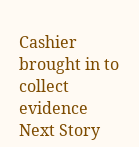Cashier brought in to collect evidence
Next Story